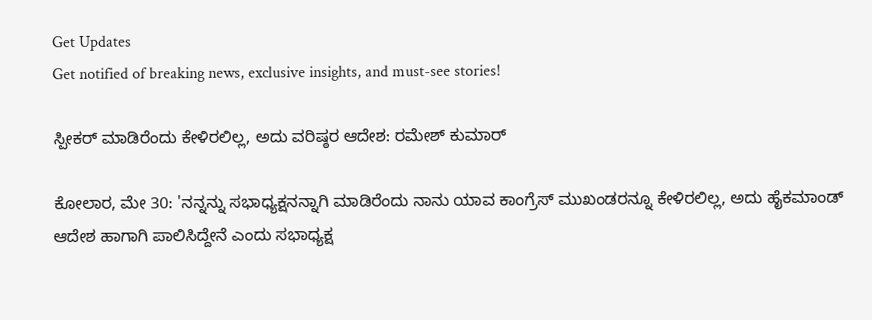Get Updates
Get notified of breaking news, exclusive insights, and must-see stories!

ಸ್ಪೀಕರ್ ಮಾಡಿರೆಂದು ಕೇಳಿರಲಿಲ್ಲ, ಅದು ವರಿಷ್ಠರ ಆದೇಶ: ರಮೇಶ್ ಕುಮಾರ್‌

ಕೋಲಾರ, ಮೇ 30: 'ನನ್ನನ್ನು ಸಭಾಧ್ಯಕ್ಷನನ್ನಾಗಿ ಮಾಡಿರೆಂದು ನಾನು ಯಾವ ಕಾಂಗ್ರೆಸ್‌ ಮುಖಂಡರನ್ನೂ ಕೇಳಿರಲಿಲ್ಲ, ಅದು ಹೈಕಮಾಂಡ್ ಆದೇಶ ಹಾಗಾಗಿ ಪಾಲಿಸಿದ್ದೇನೆ ಎಂದು ಸಭಾಧ್ಯಕ್ಷ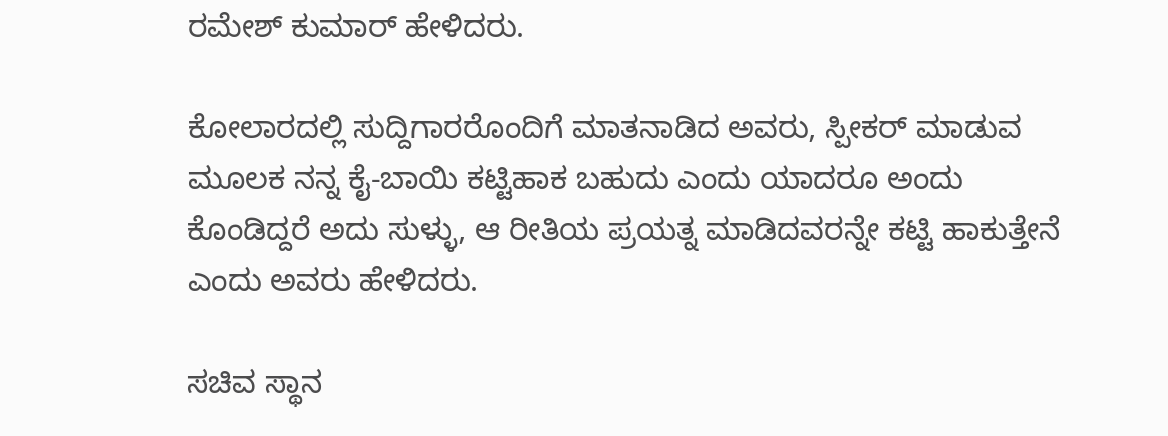ರಮೇಶ್ ಕುಮಾರ್ ಹೇಳಿದರು.

ಕೋಲಾರದಲ್ಲಿ ಸುದ್ದಿಗಾರರೊಂದಿಗೆ ಮಾತನಾಡಿದ ಅವರು, ಸ್ಪೀಕರ್ ಮಾಡುವ ಮೂಲಕ ನನ್ನ ಕೈ-ಬಾಯಿ ಕಟ್ಟಿಹಾಕ ಬಹುದು ಎಂದು ಯಾದರೂ ಅಂದು ಕೊಂಡಿದ್ದರೆ ಅದು ಸುಳ್ಳು, ಆ ರೀತಿಯ ಪ್ರಯತ್ನ ಮಾಡಿದವರನ್ನೇ ಕಟ್ಟಿ ಹಾಕುತ್ತೇನೆ ಎಂದು ಅವರು ಹೇಳಿದರು.

ಸಚಿವ ಸ್ಥಾನ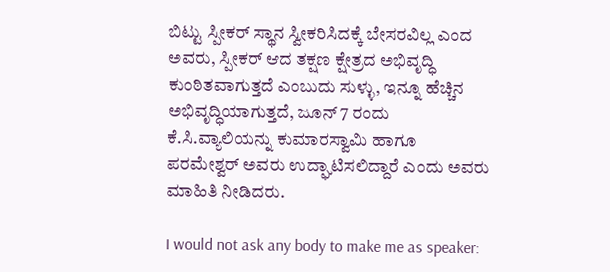ಬಿಟ್ಟು ಸ್ಪೀಕರ್ ಸ್ಥಾನ ಸ್ವೀಕರಿಸಿದಕ್ಕೆ ಬೇಸರವಿಲ್ಲ ಎಂದ ಅವರು, ಸ್ಪೀಕರ್ ಆದ ತಕ್ಷಣ ಕ್ಷೇತ್ರದ ಅಭಿವೃದ್ಧಿ ಕುಂಠಿತವಾಗುತ್ತದೆ ಎಂಬುದು ಸುಳ್ಳು, ಇನ್ನೂ ಹೆಚ್ಚಿನ ಅಭಿವೃದ್ಧಿಯಾಗುತ್ತದೆ, ಜೂನ್ 7 ರಂದು ಕೆ.ಸಿ.ವ್ಯಾಲಿಯನ್ನು ಕುಮಾರಸ್ವಾಮಿ ಹಾಗೂ ಪರಮೇಶ್ವರ್ ಅವರು ಉದ್ಘಾಟಿಸಲಿದ್ದಾರೆ ಎಂದು ಅವರು ಮಾಹಿತಿ ನೀಡಿದರು.

I would not ask any body to make me as speaker: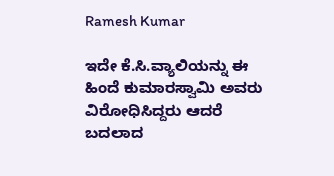Ramesh Kumar

ಇದೇ ಕೆ.ಸಿ.ವ್ಯಾಲಿಯನ್ನು ಈ ಹಿಂದೆ ಕುಮಾರಸ್ವಾಮಿ ಅವರು ವಿರೋಧಿಸಿದ್ದರು ಆದರೆ ಬದಲಾದ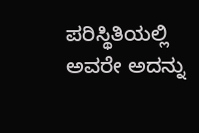ಪರಿಸ್ಥಿತಿಯಲ್ಲಿ ಅವರೇ ಅದನ್ನು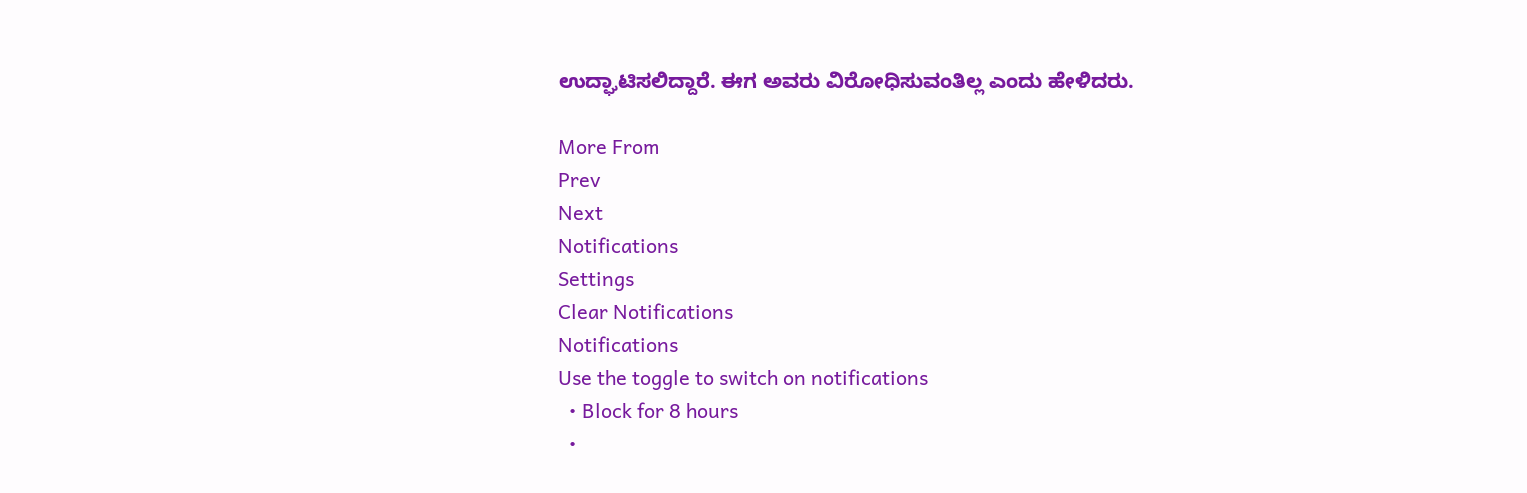ಉದ್ಘಾಟಿಸಲಿದ್ದಾರೆ. ಈಗ ಅವರು ವಿರೋಧಿಸುವಂತಿಲ್ಲ ಎಂದು ಹೇಳಿದರು.

More From
Prev
Next
Notifications
Settings
Clear Notifications
Notifications
Use the toggle to switch on notifications
  • Block for 8 hours
  •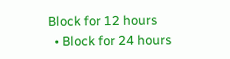Block for 12 hours
  • Block for 24 hours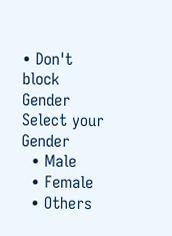• Don't block
Gender
Select your Gender
  • Male
  • Female
  • Others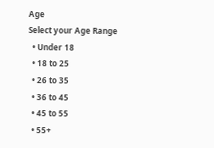Age
Select your Age Range
  • Under 18
  • 18 to 25
  • 26 to 35
  • 36 to 45
  • 45 to 55
  • 55+